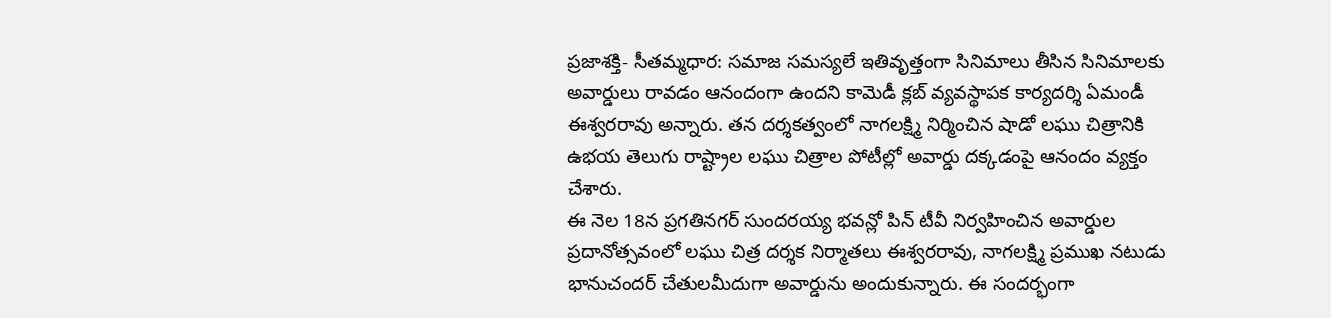ప్రజాశక్తి- సీతమ్మధార: సమాజ సమస్యలే ఇతివృత్తంగా సినిమాలు తీసిన సినిమాలకు అవార్డులు రావడం ఆనందంగా ఉందని కామెడీ క్లబ్ వ్యవస్థాపక కార్యదర్శి ఏమండీ ఈశ్వరరావు అన్నారు. తన దర్శకత్వంలో నాగలక్ష్మి నిర్మించిన షాడో లఘు చిత్రానికి ఉభయ తెలుగు రాష్ట్రాల లఘు చిత్రాల పోటీల్లో అవార్డు దక్కడంపై ఆనందం వ్యక్తం చేశారు.
ఈ నెల 18న ప్రగతినగర్ సుందరయ్య భవన్లో పిన్ టీవీ నిర్వహించిన అవార్డుల ప్రదానోత్సవంలో లఘు చిత్ర దర్శక నిర్మాతలు ఈశ్వరరావు, నాగలక్ష్మి ప్రముఖ నటుడు భానుచందర్ చేతులమీదుగా అవార్డును అందుకున్నారు. ఈ సందర్భంగా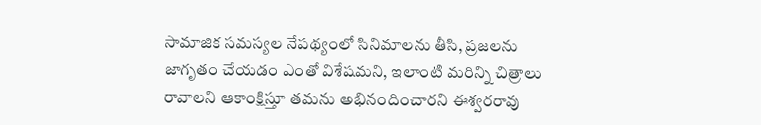సామాజిక సమస్యల నేపథ్యంలో సినిమాలను తీసి, ప్రజలను జాగృతం చేయడం ఎంతో విశేషమని, ఇలాంటి మరిన్ని చిత్రాలు రావాలని ఆకాంక్షిస్తూ తమను అభినందించారని ఈశ్వరరావు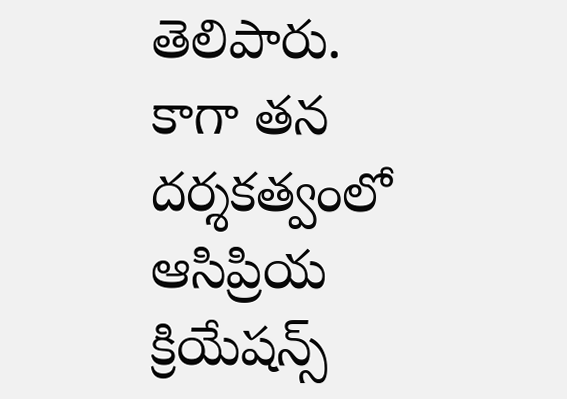తెలిపారు.
కాగా తన దర్శకత్వంలో ఆసిప్రియ క్రియేషన్స్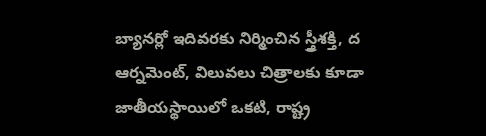బ్యానర్లో ఇదివరకు నిర్మించిన స్త్రీశక్తి, ద ఆర్నమెంట్, విలువలు చిత్రాలకు కూడా జాతీయస్థాయిలో ఒకటి, రాష్ట్ర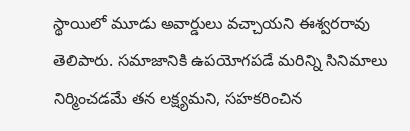స్థాయిలో మూడు అవార్డులు వచ్చాయని ఈశ్వరరావు తెలిపారు. సమాజానికి ఉపయోగపడే మరిన్ని సినిమాలు నిర్మించడమే తన లక్ష్యమని, సహకరించిన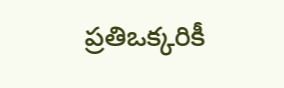ప్రతిఒక్కరికీ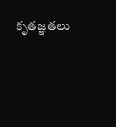కృతజ్ఞతలు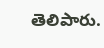తెలిపారు.